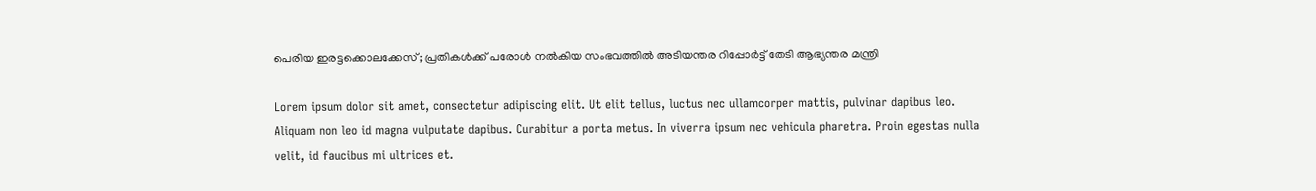പെരിയ ഇരട്ടക്കൊലക്കേസ്; പ്രതികൾക്ക് പരോൾ നൽകിയ സംഭവത്തിൽ അടിയന്തര റിപ്പോര്‍ട്ട് തേടി ആഭ്യന്തര മന്ത്രി

Lorem ipsum dolor sit amet, consectetur adipiscing elit. Ut elit tellus, luctus nec ullamcorper mattis, pulvinar dapibus leo. Aliquam non leo id magna vulputate dapibus. Curabitur a porta metus. In viverra ipsum nec vehicula pharetra. Proin egestas nulla velit, id faucibus mi ultrices et.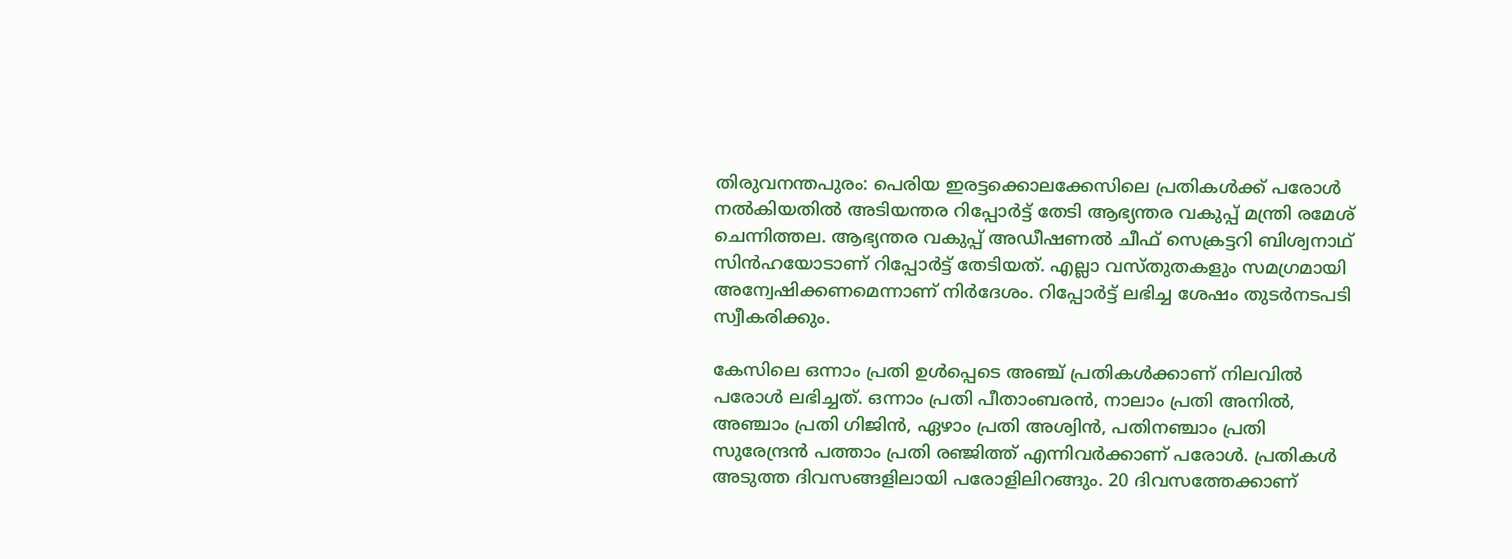തിരുവനന്തപുരം: പെരിയ ഇരട്ടക്കൊലക്കേസിലെ പ്രതികള്‍ക്ക് പരോള്‍ നല്‍കിയതിൽ അടിയന്തര റിപ്പോര്‍ട്ട് തേടി ആഭ്യന്തര വകുപ്പ് മന്ത്രി രമേശ് ചെന്നിത്തല. ആഭ്യന്തര വകുപ്പ് അഡീഷണല്‍ ചീഫ് സെക്രട്ടറി ബിശ്വനാഥ് സിന്‍ഹയോടാണ് റിപ്പോർട്ട് തേടിയത്. എല്ലാ വസ്തുതകളും സമഗ്രമായി അന്വേഷിക്കണമെന്നാണ് നിര്‍ദേശം. റിപ്പോര്‍ട്ട് ലഭിച്ച ശേഷം തുടര്‍നടപടി സ്വീകരിക്കും.

കേസിലെ ഒന്നാം പ്രതി ഉള്‍പ്പെടെ അഞ്ച് പ്രതികള്‍ക്കാണ് നിലവില്‍ പരോള്‍ ലഭിച്ചത്. ഒന്നാം പ്രതി പീതാംബരന്‍, നാലാം പ്രതി അനില്‍, അഞ്ചാം പ്രതി ഗിജിന്‍, ഏഴാം പ്രതി അശ്വിന്‍, പതിനഞ്ചാം പ്രതി സുരേന്ദ്രന്‍ പത്താം പ്രതി രഞ്ജിത്ത് എന്നിവര്‍ക്കാണ് പരോള്‍. പ്രതികൾ അടുത്ത ദിവസങ്ങളിലായി പരോളിലിറങ്ങും. 20 ദിവസത്തേക്കാണ്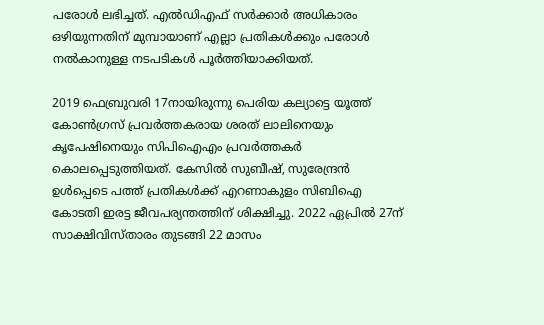പരോള്‍ ലഭിച്ചത്. എല്‍ഡിഎഫ് സര്‍ക്കാര്‍ അധികാരം ഒഴിയുന്നതിന് മുമ്പായാണ് എല്ലാ പ്രതികള്‍ക്കും പരോള്‍ നല്‍കാനുള്ള നടപടികള്‍ പൂര്‍ത്തിയാക്കിയത്.

2019 ഫെബ്രുവരി 17നായിരുന്നു പെരിയ കല്യാട്ടെ യൂത്ത് കോണ്‍ഗ്രസ് പ്രവര്‍ത്തകരായ ശരത് ലാലിനെയും കൃപേഷിനെയും സിപിഐഎം പ്രവര്‍ത്തകര്‍ കൊലപ്പെടുത്തിയത്. കേസില്‍ സുബീഷ്, സുരേന്ദ്രന്‍ ഉള്‍പ്പെടെ പത്ത് പ്രതികള്‍ക്ക് എറണാകുളം സിബിഐ കോടതി ഇരട്ട ജീവപര്യന്തത്തിന് ശിക്ഷിച്ചു. 2022 ഏപ്രില്‍ 27ന് സാക്ഷിവിസ്താരം തുടങ്ങി 22 മാസം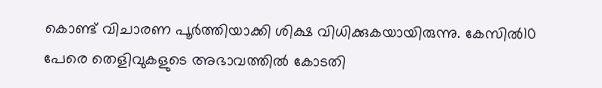കൊണ്ട് വിചാരണ പൂര്‍ത്തിയാക്കി ശിക്ഷ വിധിക്കുകയായിരുന്നു. കേസിൽ10 പേരെ തെളിവുകളുടെ അഭാവത്തില്‍ കോടതി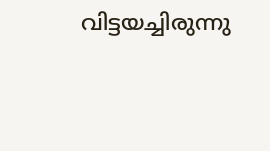വിട്ടയച്ചിരുന്നു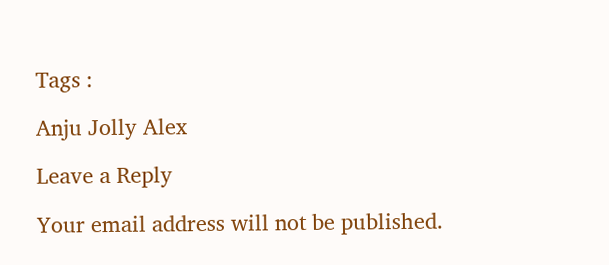Tags :

Anju Jolly Alex

Leave a Reply

Your email address will not be published.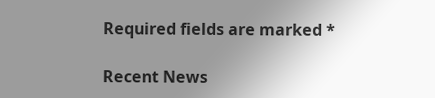Required fields are marked *

Recent News